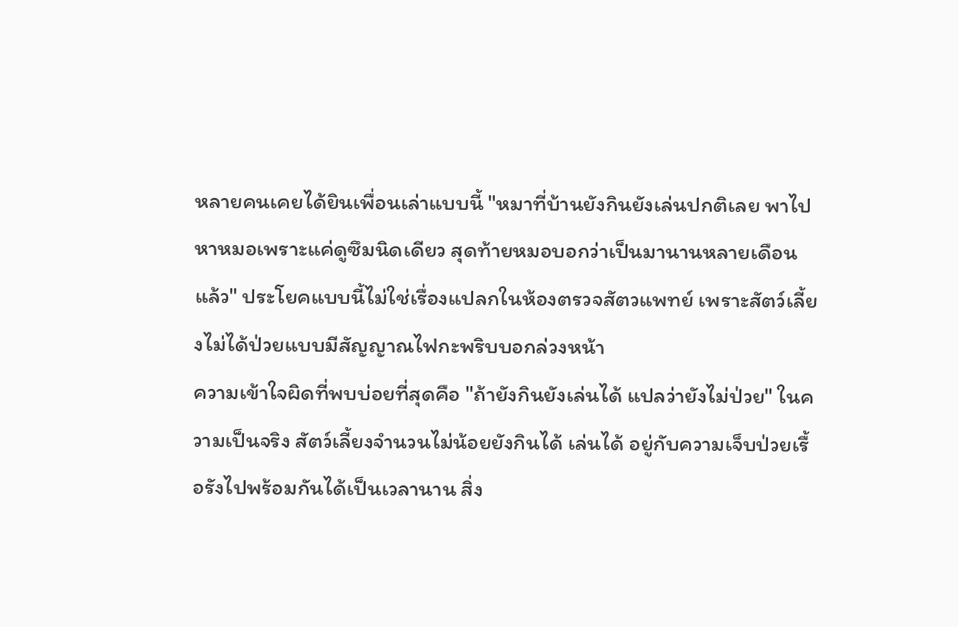หลายคนเคยได้ยินเพื่อนเล่าแบบนี้ "หมาที่บ้านยังกินยังเล่นปกติเลย พาไปหาหมอเพราะแค่ดูซึมนิดเดียว สุดท้ายหมอบอกว่าเป็นมานานหลายเดือนแล้ว" ประโยคแบบนี้ไม่ใช่เรื่องแปลกในห้องตรวจสัตวแพทย์ เพราะสัตว์เลี้ยงไม่ได้ป่วยแบบมีสัญญาณไฟกะพริบบอกล่วงหน้า
ความเข้าใจผิดที่พบบ่อยที่สุดคือ "ถ้ายังกินยังเล่นได้ แปลว่ายังไม่ป่วย" ในความเป็นจริง สัตว์เลี้ยงจำนวนไม่น้อยยังกินได้ เล่นได้ อยู่กับความเจ็บป่วยเรื้อรังไปพร้อมกันได้เป็นเวลานาน สิ่ง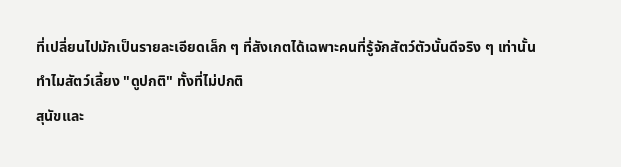ที่เปลี่ยนไปมักเป็นรายละเอียดเล็ก ๆ ที่สังเกตได้เฉพาะคนที่รู้จักสัตว์ตัวนั้นดีจริง ๆ เท่านั้น
ทำไมสัตว์เลี้ยง "ดูปกติ" ทั้งที่ไม่ปกติ
สุนัขและ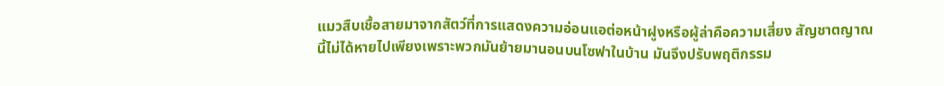แมวสืบเชื้อสายมาจากสัตว์ที่การแสดงความอ่อนแอต่อหน้าฝูงหรือผู้ล่าคือความเสี่ยง สัญชาตญาณนี้ไม่ได้หายไปเพียงเพราะพวกมันย้ายมานอนบนโซฟาในบ้าน มันจึงปรับพฤติกรรม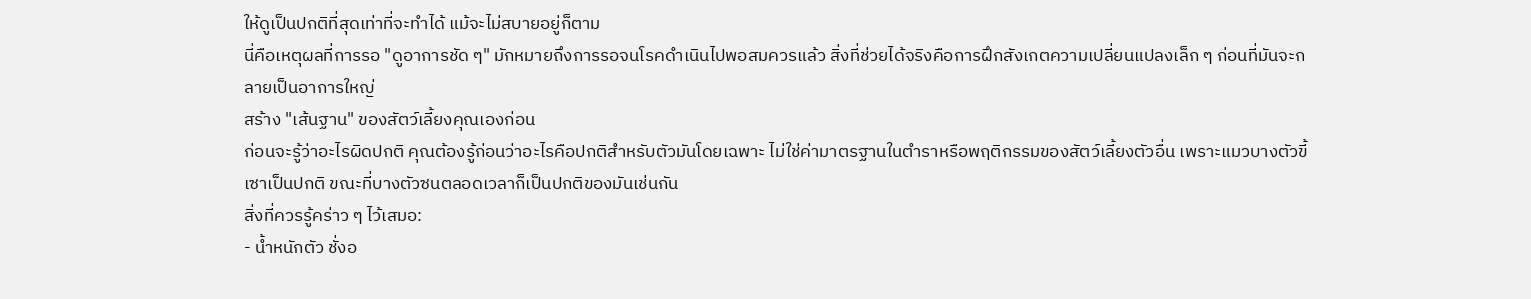ให้ดูเป็นปกติที่สุดเท่าที่จะทำได้ แม้จะไม่สบายอยู่ก็ตาม
นี่คือเหตุผลที่การรอ "ดูอาการชัด ๆ" มักหมายถึงการรอจนโรคดำเนินไปพอสมควรแล้ว สิ่งที่ช่วยได้จริงคือการฝึกสังเกตความเปลี่ยนแปลงเล็ก ๆ ก่อนที่มันจะกลายเป็นอาการใหญ่
สร้าง "เส้นฐาน" ของสัตว์เลี้ยงคุณเองก่อน
ก่อนจะรู้ว่าอะไรผิดปกติ คุณต้องรู้ก่อนว่าอะไรคือปกติสำหรับตัวมันโดยเฉพาะ ไม่ใช่ค่ามาตรฐานในตำราหรือพฤติกรรมของสัตว์เลี้ยงตัวอื่น เพราะแมวบางตัวขี้เซาเป็นปกติ ขณะที่บางตัวซนตลอดเวลาก็เป็นปกติของมันเช่นกัน
สิ่งที่ควรรู้คร่าว ๆ ไว้เสมอ:
- น้ำหนักตัว ชั่งอ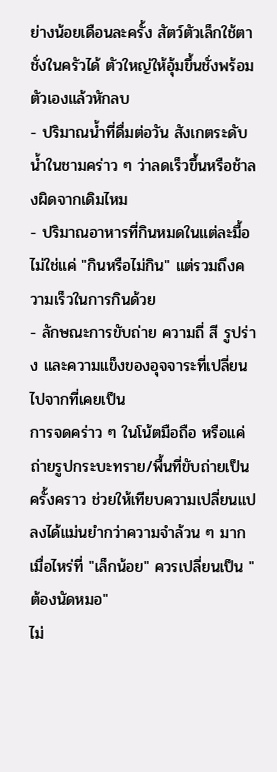ย่างน้อยเดือนละครั้ง สัตว์ตัวเล็กใช้ตาชั่งในครัวได้ ตัวใหญ่ให้อุ้มขึ้นชั่งพร้อมตัวเองแล้วหักลบ
- ปริมาณน้ำที่ดื่มต่อวัน สังเกตระดับน้ำในชามคร่าว ๆ ว่าลดเร็วขึ้นหรือช้าลงผิดจากเดิมไหม
- ปริมาณอาหารที่กินหมดในแต่ละมื้อ ไม่ใช่แค่ "กินหรือไม่กิน" แต่รวมถึงความเร็วในการกินด้วย
- ลักษณะการขับถ่าย ความถี่ สี รูปร่าง และความแข็งของอุจจาระที่เปลี่ยนไปจากที่เคยเป็น
การจดคร่าว ๆ ในโน้ตมือถือ หรือแค่ถ่ายรูปกระบะทราย/พื้นที่ขับถ่ายเป็นครั้งคราว ช่วยให้เทียบความเปลี่ยนแปลงได้แม่นยำกว่าความจำล้วน ๆ มาก
เมื่อไหร่ที่ "เล็กน้อย" ควรเปลี่ยนเป็น "ต้องนัดหมอ"
ไม่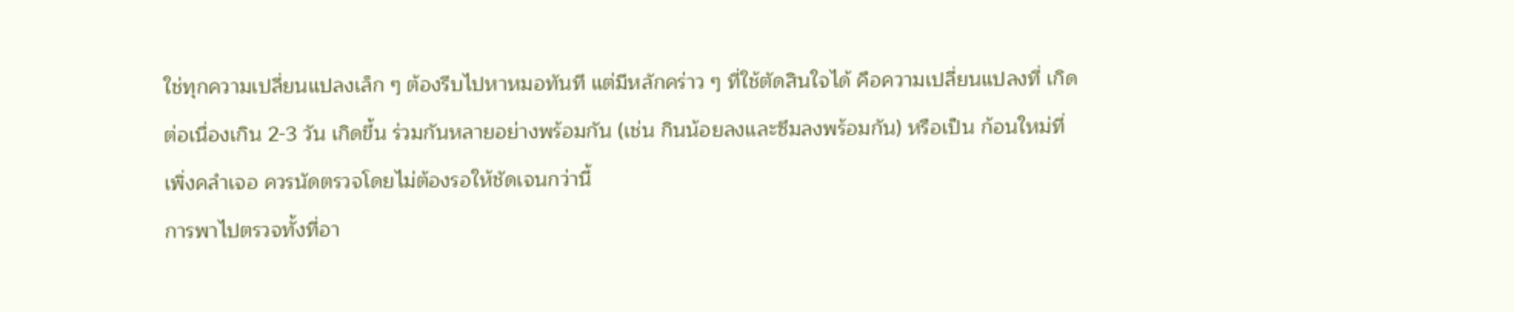ใช่ทุกความเปลี่ยนแปลงเล็ก ๆ ต้องรีบไปหาหมอทันที แต่มีหลักคร่าว ๆ ที่ใช้ตัดสินใจได้ คือความเปลี่ยนแปลงที่ เกิดต่อเนื่องเกิน 2-3 วัน เกิดขึ้น ร่วมกันหลายอย่างพร้อมกัน (เช่น กินน้อยลงและซึมลงพร้อมกัน) หรือเป็น ก้อนใหม่ที่เพิ่งคลำเจอ ควรนัดตรวจโดยไม่ต้องรอให้ชัดเจนกว่านี้
การพาไปตรวจทั้งที่อา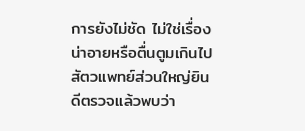การยังไม่ชัด ไม่ใช่เรื่องน่าอายหรือตื่นตูมเกินไป สัตวแพทย์ส่วนใหญ่ยินดีตรวจแล้วพบว่า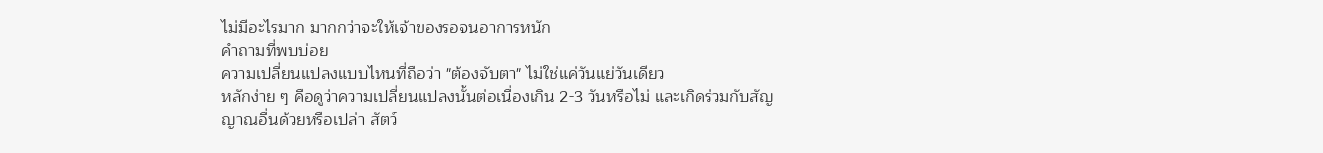ไม่มีอะไรมาก มากกว่าจะให้เจ้าของรอจนอาการหนัก
คำถามที่พบบ่อย
ความเปลี่ยนแปลงแบบไหนที่ถือว่า "ต้องจับตา" ไม่ใช่แค่วันแย่วันเดียว
หลักง่าย ๆ คือดูว่าความเปลี่ยนแปลงนั้นต่อเนื่องเกิน 2-3 วันหรือไม่ และเกิดร่วมกับสัญญาณอื่นด้วยหรือเปล่า สัตว์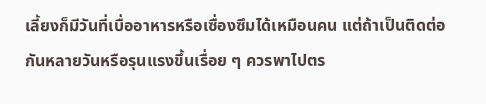เลี้ยงก็มีวันที่เบื่ออาหารหรือเซื่องซึมได้เหมือนคน แต่ถ้าเป็นติดต่อกันหลายวันหรือรุนแรงขึ้นเรื่อย ๆ ควรพาไปตร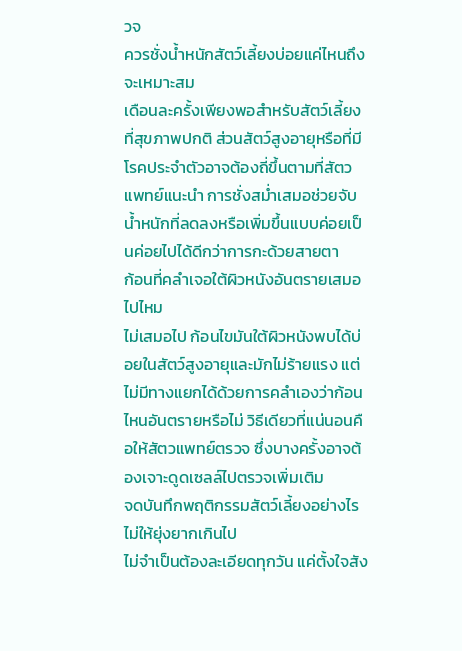วจ
ควรชั่งน้ำหนักสัตว์เลี้ยงบ่อยแค่ไหนถึงจะเหมาะสม
เดือนละครั้งเพียงพอสำหรับสัตว์เลี้ยงที่สุขภาพปกติ ส่วนสัตว์สูงอายุหรือที่มีโรคประจำตัวอาจต้องถี่ขึ้นตามที่สัตวแพทย์แนะนำ การชั่งสม่ำเสมอช่วยจับน้ำหนักที่ลดลงหรือเพิ่มขึ้นแบบค่อยเป็นค่อยไปได้ดีกว่าการกะด้วยสายตา
ก้อนที่คลำเจอใต้ผิวหนังอันตรายเสมอไปไหม
ไม่เสมอไป ก้อนไขมันใต้ผิวหนังพบได้บ่อยในสัตว์สูงอายุและมักไม่ร้ายแรง แต่ไม่มีทางแยกได้ด้วยการคลำเองว่าก้อนไหนอันตรายหรือไม่ วิธีเดียวที่แน่นอนคือให้สัตวแพทย์ตรวจ ซึ่งบางครั้งอาจต้องเจาะดูดเซลล์ไปตรวจเพิ่มเติม
จดบันทึกพฤติกรรมสัตว์เลี้ยงอย่างไรไม่ให้ยุ่งยากเกินไป
ไม่จำเป็นต้องละเอียดทุกวัน แค่ตั้งใจสัง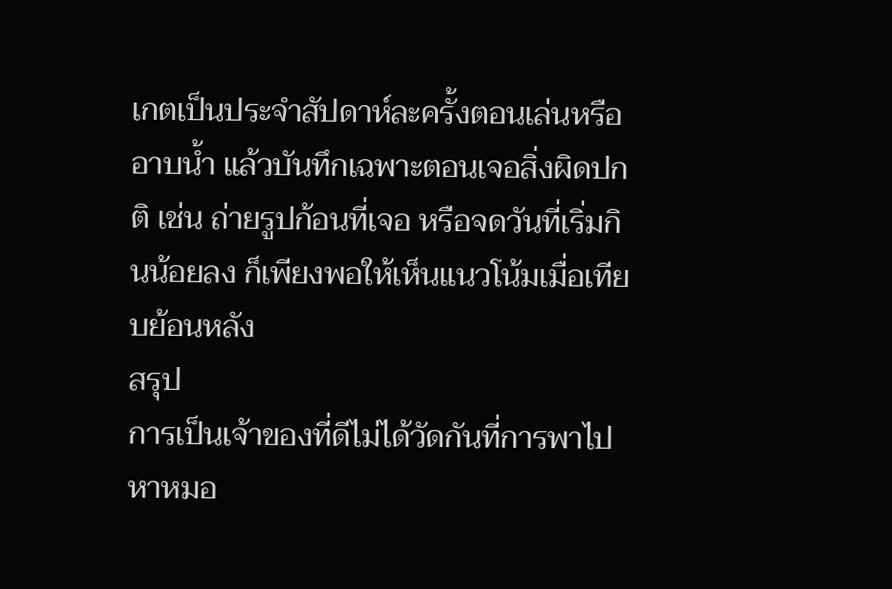เกตเป็นประจำสัปดาห์ละครั้งตอนเล่นหรืออาบน้ำ แล้วบันทึกเฉพาะตอนเจอสิ่งผิดปกติ เช่น ถ่ายรูปก้อนที่เจอ หรือจดวันที่เริ่มกินน้อยลง ก็เพียงพอให้เห็นแนวโน้มเมื่อเทียบย้อนหลัง
สรุป
การเป็นเจ้าของที่ดีไม่ได้วัดกันที่การพาไปหาหมอ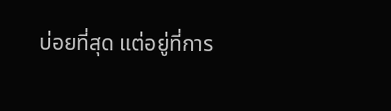บ่อยที่สุด แต่อยู่ที่การ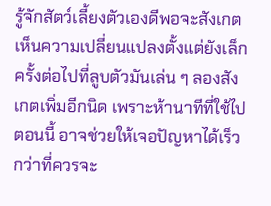รู้จักสัตว์เลี้ยงตัวเองดีพอจะสังเกตเห็นความเปลี่ยนแปลงตั้งแต่ยังเล็ก ครั้งต่อไปที่ลูบตัวมันเล่น ๆ ลองสังเกตเพิ่มอีกนิด เพราะห้านาทีที่ใช้ไปตอนนี้ อาจช่วยให้เจอปัญหาได้เร็วกว่าที่ควรจะ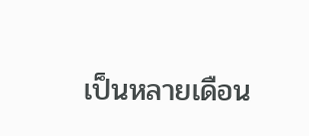เป็นหลายเดือน